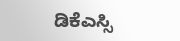ಡಿಕೆಎಸ್ಸಿ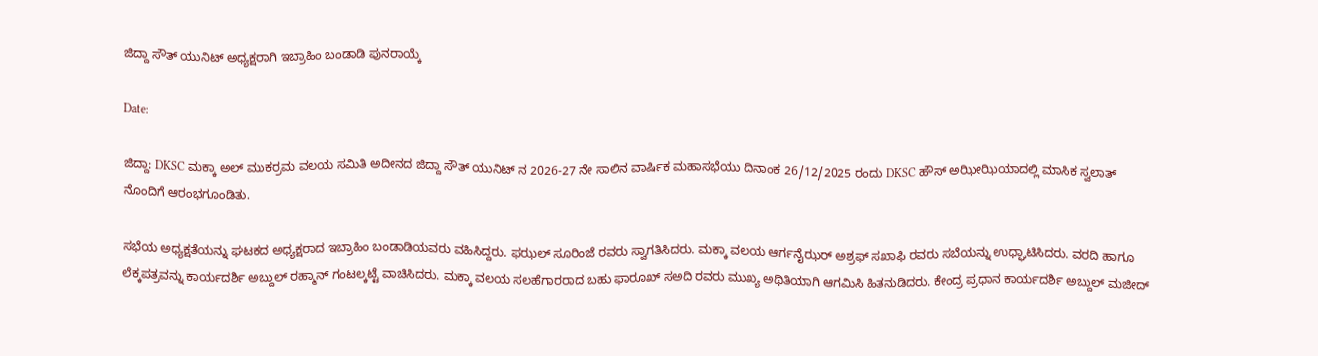ಜಿದ್ದಾ ಸೌತ್ ಯುನಿಟ್ ಅಧ್ಯಕ್ಷರಾಗಿ ಇಬ್ರಾಹಿಂ ಬಂಡಾಡಿ ಪುನರಾಯ್ಕೆ

Date:

ಜಿದ್ದಾ: DKSC ಮಕ್ಕಾ ಅಲ್ ಮುಕರ್ರಮ ವಲಯ ಸಮಿತಿ ಅದೀನದ ಜಿದ್ದಾ ಸೌತ್ ಯುನಿಟ್ ನ 2026-27 ನೇ ಸಾಲಿನ ವಾರ್ಷಿಕ ಮಹಾಸಭೆಯು ದಿನಾಂಕ 26/12/2025 ರಂದು DKSC ಹೌಸ್ ಅಝೀಝಿಯಾದಲ್ಲಿ ಮಾಸಿಕ ಸ್ವಲಾತ್ ನೊಂದಿಗೆ ಆರಂಭಗೂಂಡಿತು.

ಸಭೆಯ ಅಧ್ಯಕ್ಷತೆಯನ್ನು ಘಟಕದ ಅಧ್ಯಕ್ಷರಾದ ಇಬ್ರಾಹಿಂ ಬಂಡಾಡಿಯವರು ವಹಿಸಿದ್ದರು. ಫಝಲ್ ಸೂರಿಂಜೆ ರವರು ಸ್ವಾಗತಿಸಿದರು. ಮಕ್ಕಾ ವಲಯ ಆರ್ಗನೈಝರ್ ಅಶ್ರಫ್ ಸಖಾಫಿ ರವರು ಸಬೆಯನ್ನು ಉಧ್ಘಾಟಿಸಿದರು. ವರದಿ ಹಾಗೂ ಲೆಕ್ಕಪತ್ರವನ್ನು ಕಾರ್ಯದರ್ಶಿ ಅಬ್ದುಲ್ ರಹ್ಮಾನ್ ಗಂಟಲ್ಕಟ್ಟೆ ವಾಚಿಸಿದರು. ಮಕ್ಕಾ ವಲಯ ಸಲಹೆಗಾರರಾದ ಬಹು ಫಾರೂಖ್ ಸಅದಿ ರವರು ಮುಖ್ಯ ಅಥಿತಿಯಾಗಿ ಆಗಮಿಸಿ ಹಿತನುಡಿದರು. ಕೇಂದ್ರ ಪ್ರಧಾನ ಕಾರ್ಯದರ್ಶಿ ಅಬ್ದುಲ್ ಮಜೀದ್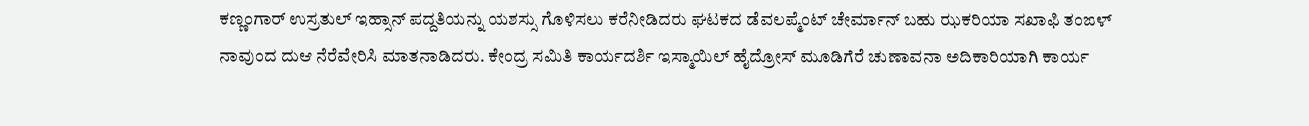ಕಣ್ಣಂಗಾರ್ ಉಸ್ರತುಲ್ ಇಹ್ಸಾನ್ ಪದ್ದತಿಯನ್ನು ಯಶಸ್ಸು ಗೊಳಿಸಲು ಕರೆನೀಡಿದರು ಘಟಕದ ಡೆವಲಪ್ಮೆಂಟ್ ಚೇರ್ಮಾನ್ ಬಹು ಝಕರಿಯಾ ಸಖಾಫಿ ತಂಙಳ್ ನಾವುಂದ ದುಆ ನೆರೆವೇರಿಸಿ ಮಾತನಾಡಿದರು. ಕೇಂದ್ರ ಸಮಿತಿ ಕಾರ್ಯದರ್ಶಿ ಇಸ್ಮಾಯಿಲ್ ಹೈದ್ರೋಸ್ ಮೂಡಿಗೆರೆ ಚುಣಾವನಾ ಅದಿಕಾರಿಯಾಗಿ ಕಾರ್ಯ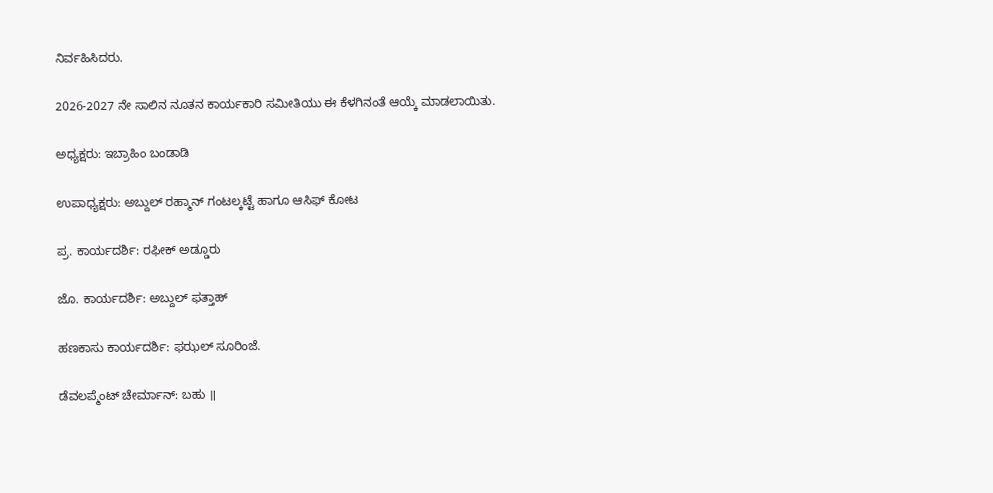ನಿರ್ವಹಿಸಿದರು.

2026-2027 ನೇ ಸಾಲಿನ ನೂತನ ಕಾರ್ಯಕಾರಿ ಸಮೀತಿಯು ಈ ಕೆಳಗಿನಂತೆ ಆಯ್ಕೆ ಮಾಡಲಾಯಿತು.

ಅಧ್ಯಕ್ಷರು: ಇಬ್ರಾಹಿಂ ಬಂಡಾಡಿ

ಉಪಾಧ್ಯಕ್ಷರು: ಅಬ್ದುಲ್ ರಹ್ಮಾನ್ ಗಂಟಲ್ಕಟ್ಟೆ ಹಾಗೂ ಆಸಿಫ್ ಕೋಟ

ಪ್ರ. ಕಾರ್ಯದರ್ಶಿ: ರಫೀಕ್ ಅಡ್ಡೂರು

ಜೊ. ಕಾರ್ಯದರ್ಶಿ: ಅಬ್ದುಲ್ ಫತ್ತಾಹ್

ಹಣಕಾಸು ಕಾರ್ಯದರ್ಶಿ: ಫಝಲ್ ಸೂರಿಂಜೆ.

ಡೆವಲಪ್ಮೆಂಟ್ ಚೇರ್ಮಾನ್: ಬಹು ॥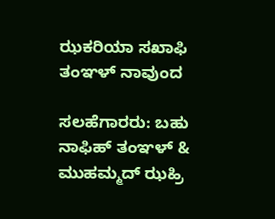ಝಕರಿಯಾ ಸಖಾಫಿ ತಂಞಳ್ ನಾವುಂದ

ಸಲಹೆಗಾರರು: ಬಹು ನಾಫಿಹ್ ತಂಞಳ್ & ಮುಹಮ್ಮದ್ ಝಹ್ರಿ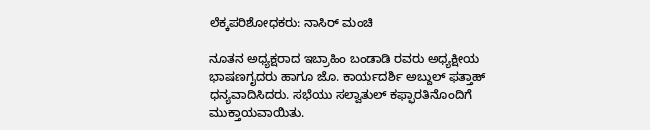ಲೆಕ್ಕಪರಿಶೋಧಕರು: ನಾಸಿರ್ ಮಂಚಿ

ನೂತನ ಅಧ್ಯಕ್ಷರಾದ ಇಬ್ರಾಹಿಂ ಬಂಡಾಡಿ ರವರು ಅಧ್ಯಕ್ಷೀಯ ಭಾಷಣಗೖದರು ಹಾಗೂ ಜೊ. ಕಾರ್ಯದರ್ಶಿ ಅಬ್ದುಲ್ ಫತ್ತಾಹ್ ಧನ್ಯವಾದಿಸಿದರು. ಸಭೆಯು ಸಲ್ವಾತುಲ್ ಕಫ್ಫಾರತಿನೊಂದಿಗೆ ಮುಕ್ತಾಯವಾಯಿತು.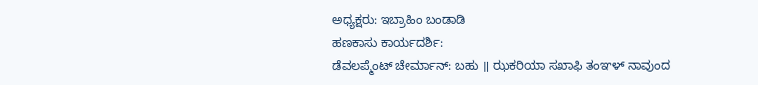ಅಧ್ಯಕ್ಷರು: ಇಬ್ರಾಹಿಂ ಬಂಡಾಡಿ
ಹಣಕಾಸು ಕಾರ್ಯದರ್ಶಿ:
ಡೆವಲಪ್ಮೆಂಟ್ ಚೇರ್ಮಾನ್: ಬಹು ॥ ಝಕರಿಯಾ ಸಖಾಫಿ ತಂಞಳ್ ನಾವುಂದ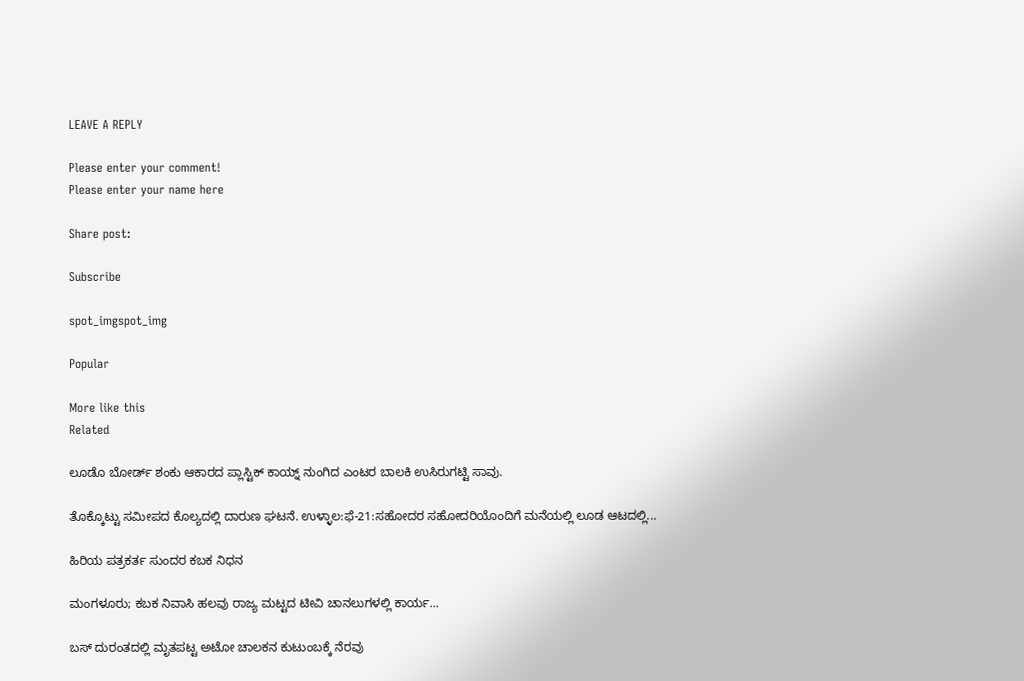LEAVE A REPLY

Please enter your comment!
Please enter your name here

Share post:

Subscribe

spot_imgspot_img

Popular

More like this
Related

ಲೂಡೊ ಬೋರ್ಡ್ ಶಂಕು ಆಕಾರದ ಪ್ಲಾಸ್ಟಿಕ್ ಕಾಯ್ನ್ ನುಂಗಿದ ಎಂಟರ ಬಾಲಕಿ ಉಸಿರುಗಟ್ಟಿ ಸಾವು.

ತೊಕ್ಕೊಟ್ಟು ಸಮೀಪದ ಕೊಲ್ಯದಲ್ಲಿ ದಾರುಣ ಘಟನೆ. ಉಳ್ಳಾಲ:ಫೆ-21:ಸಹೋದರ ಸಹೋದರಿಯೊಂದಿಗೆ ಮನೆಯಲ್ಲಿ ಲೂಡ ಆಟದಲ್ಲಿ...

ಹಿರಿಯ ಪತ್ರಕರ್ತ ಸುಂದರ ಕಬಕ ನಿಧನ

ಮಂಗಳೂರು; ಕಬಕ ನಿವಾಸಿ ಹಲವು ರಾಜ್ಯ ಮಟ್ಟದ ಟೀವಿ ಚಾನಲುಗಳಲ್ಲಿ ಕಾರ್ಯ...

ಬಸ್ ದುರಂತದಲ್ಲಿ ಮೃತಪಟ್ಟ ಅಟೋ ಚಾಲಕನ ಕುಟುಂಬಕ್ಕೆ ನೆರವು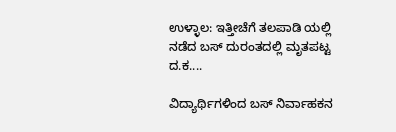ಉಳ್ಳಾಲ: ಇತ್ತೀಚೆಗೆ ತಲಪಾಡಿ ಯಲ್ಲಿ ನಡೆದ ಬಸ್ ದುರಂತದಲ್ಲಿ ಮೃತಪಟ್ಟ ದ.ಕ....

ವಿದ್ಯಾರ್ಥಿಗಳಿಂದ ಬಸ್ ನಿರ್ವಾಹಕನ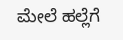ಮೇಲೆ ಹಲ್ಲೆಗೆ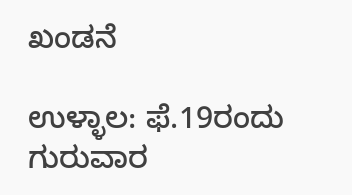ಖಂಡನೆ

ಉಳ್ಳಾಲ: ಫೆ.19ರಂದು ಗುರುವಾರ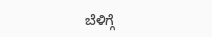ಬೆಳಿಗ್ಗೆ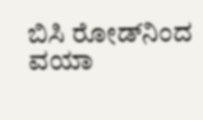ಬಿಸಿ ರೋಡ್‌ನಿಂದ ವಯಾ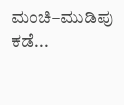ಮಂಚಿ–ಮುಡಿಪು ಕಡೆ...